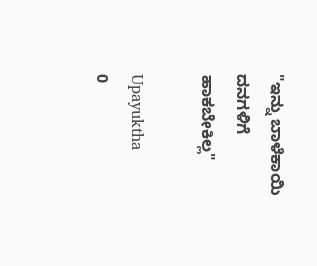"ಇನ್ನು ಬಾಳೆಕಾಯಿ ದನಗಳಿಗೆ ಹಾಕಬೇಕಿಲ್ಲ"

Upayuktha
0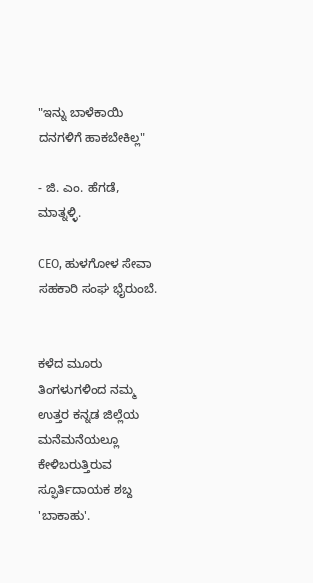"ಇನ್ನು ಬಾಳೆಕಾಯಿ ದನಗಳಿಗೆ ಹಾಕಬೇಕಿಲ್ಲ"

- ಜಿ. ಎಂ. ಹೆಗಡೆ, ಮಾತ್ನಳ್ಳಿ.

CEO, ಹುಳಗೋಳ ಸೇವಾ ಸಹಕಾರಿ ಸಂಘ ಭೈರುಂಬೆ.


ಕಳೆದ ಮೂರು ತಿಂಗಳುಗಳಿಂದ ನಮ್ಮ ಉತ್ತರ ಕನ್ನಡ ಜಿಲ್ಲೆಯ ಮನೆಮನೆಯಲ್ಲೂ ಕೇಳಿಬರುತ್ತಿರುವ ಸ್ಫೂರ್ತಿದಾಯಕ ಶಬ್ದ 'ಬಾಕಾಹು'.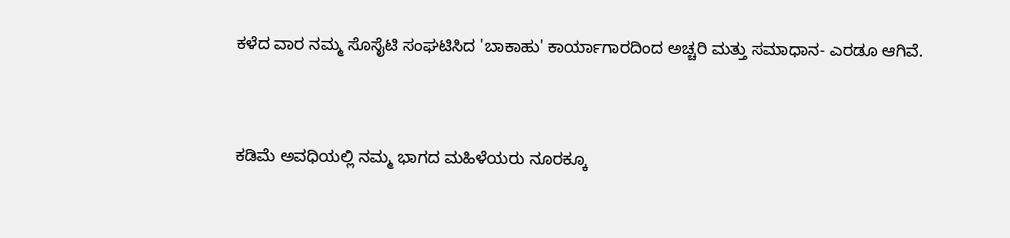ಕಳೆದ ವಾರ ನಮ್ಮ ಸೊಸೈಟಿ ಸಂಘಟಿಸಿದ 'ಬಾಕಾಹು' ಕಾರ್ಯಾಗಾರದಿಂದ ಅಚ್ಚರಿ ಮತ್ತು ಸಮಾಧಾನ- ಎರಡೂ ಆಗಿವೆ.


ಕಡಿಮೆ ಅವಧಿಯಲ್ಲಿ ನಮ್ಮ ಭಾಗದ ಮಹಿಳೆಯರು ನೂರಕ್ಕೂ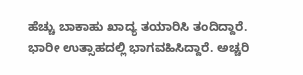ಹೆಚ್ಚು ಬಾಕಾಹು ಖಾದ್ಯ ತಯಾರಿಸಿ ತಂದಿದ್ದಾರೆ. ಭಾರೀ ಉತ್ಸಾಹದಲ್ಲಿ ಭಾಗವಹಿಸಿದ್ದಾರೆ. ಅಚ್ಚರಿ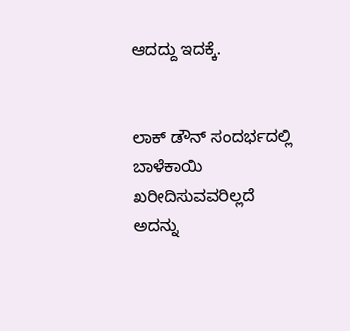ಆದದ್ದು ಇದಕ್ಕೆ.


ಲಾಕ್ ಡೌನ್ ಸಂದರ್ಭದಲ್ಲಿ ಬಾಳೆಕಾಯಿ ಖರೀದಿಸುವವರಿಲ್ಲದೆ ಅದನ್ನು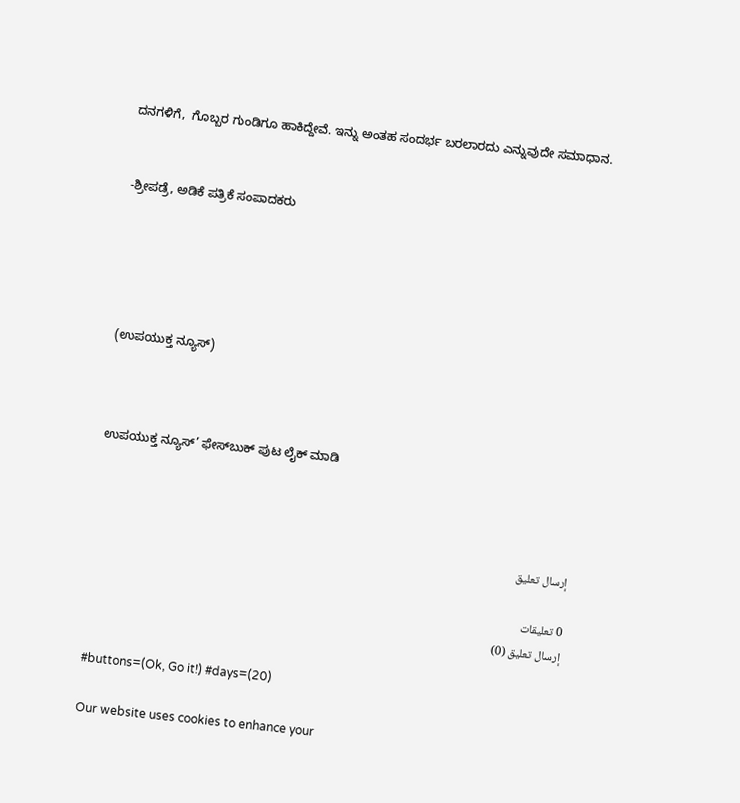ದನಗಳಿಗೆ,  ಗೊಬ್ಬರ ಗುಂಡಿಗೂ ಹಾಕಿದ್ದೇವೆ. ಇನ್ನು ಅಂತಹ ಸಂದರ್ಭ ಬರಲಾರದು ಎನ್ನುವುದೇ ಸಮಾಧಾನ.


-ಶ್ರೀಪಡ್ರೆ, ಅಡಿಕೆ ಪತ್ರಿಕೆ ಸಂಪಾದಕರು





(ಉಪಯುಕ್ತ ನ್ಯೂಸ್)



ಉಪಯುಕ್ತ ನ್ಯೂಸ್‌’ ಫೇಸ್‌ಬುಕ್ ಪುಟ ಲೈಕ್ ಮಾಡಿ



إرسال تعليق

0 تعليقات
إرسال تعليق (0)

#buttons=(Ok, Go it!) #days=(20)

Our website uses cookies to enhance your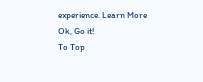experience. Learn More
Ok, Go it!
To Top